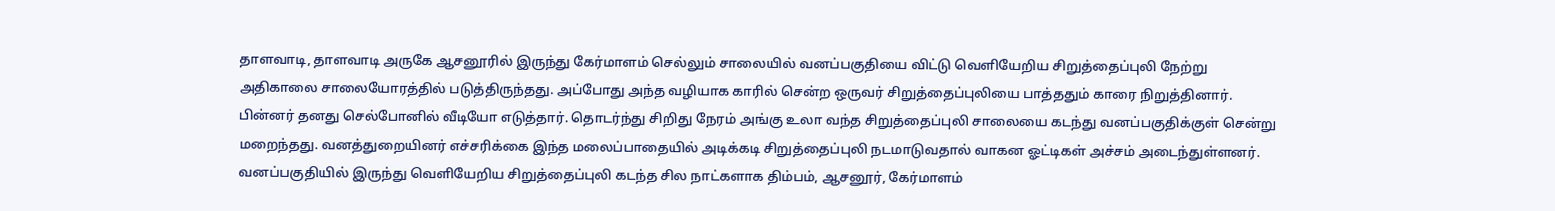தாளவாடி, தாளவாடி அருகே ஆசனூரில் இருந்து கேர்மாளம் செல்லும் சாலையில் வனப்பகுதியை விட்டு வெளியேறிய சிறுத்தைப்புலி நேற்று அதிகாலை சாலையோரத்தில் படுத்திருந்தது. அப்போது அந்த வழியாக காரில் சென்ற ஒருவர் சிறுத்தைப்புலியை பாத்ததும் காரை நிறுத்தினார். பின்னர் தனது செல்போனில் வீடியோ எடுத்தார். தொடர்ந்து சிறிது நேரம் அங்கு உலா வந்த சிறுத்தைப்புலி சாலையை கடந்து வனப்பகுதிக்குள் சென்று மறைந்தது. வனத்துறையினர் எச்சரிக்கை இந்த மலைப்பாதையில் அடிக்கடி சிறுத்தைப்புலி நடமாடுவதால் வாகன ஓட்டிகள் அச்சம் அடைந்துள்ளனர். வனப்பகுதியில் இருந்து வெளியேறிய சிறுத்தைப்புலி கடந்த சில நாட்களாக திம்பம், ஆசனூர், கேர்மாளம்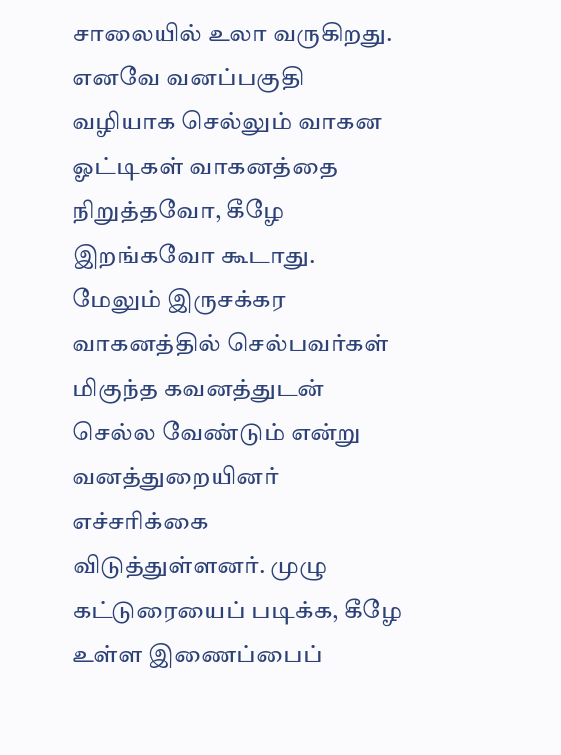சாலையில் உலா வருகிறது. எனவே வனப்பகுதி வழியாக செல்லும் வாகன ஓட்டிகள் வாகனத்தை நிறுத்தவோ, கீழே இறங்கவோ கூடாது. மேலும் இருசக்கர வாகனத்தில் செல்பவர்கள் மிகுந்த கவனத்துடன் செல்ல வேண்டும் என்று வனத்துறையினர் எச்சரிக்கை விடுத்துள்ளனர். முழு கட்டுரையைப் படிக்க, கீழே உள்ள இணைப்பைப்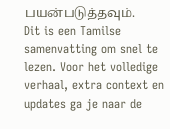பயன்படுத்தவும்.
Dit is een Tamilse samenvatting om snel te lezen. Voor het volledige verhaal, extra context en updates ga je naar de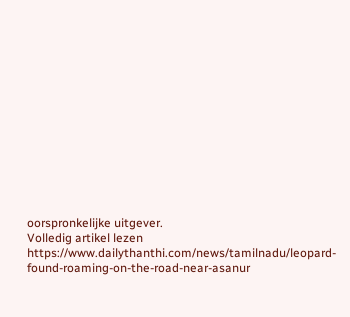oorspronkelijke uitgever.
Volledig artikel lezen
https://www.dailythanthi.com/news/tamilnadu/leopard-found-roaming-on-the-road-near-asanur